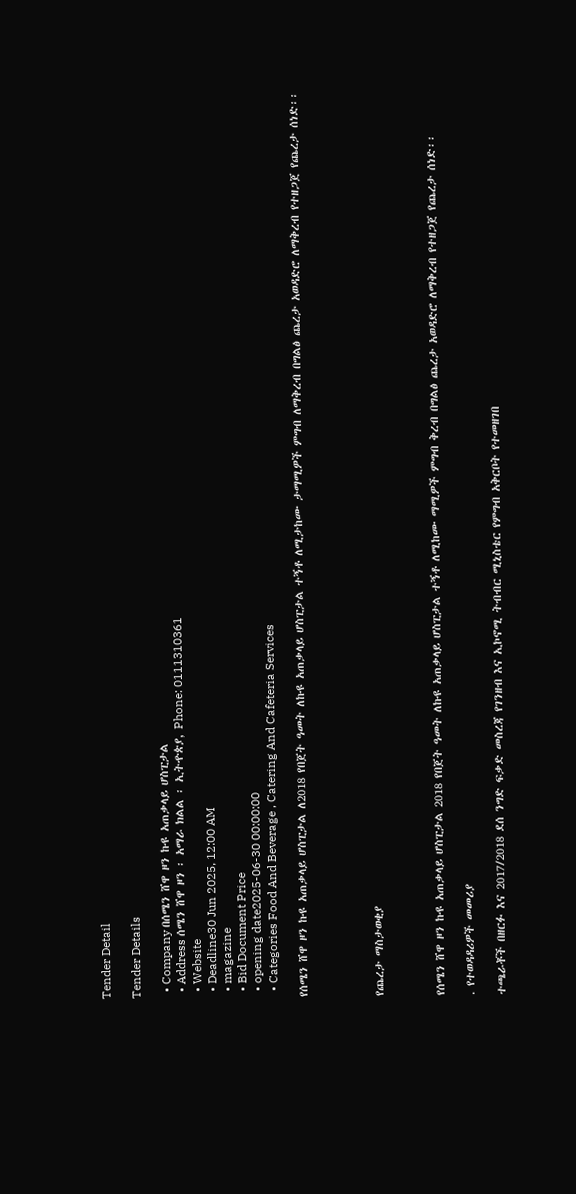Tender Detail

Tender Details

  • Company በሰሜን ሸዋ ዞን ኩዩ አጠቃላይ ሆስፒታል
  • Address ሰሜን ሸዋ ዞን ፡ አማራ ክልል ፡ ኢትዯጵያ, Phone: 0111310361
  • Website
  • Deadline30 Jun 2025, 12:00 AM
  • magazine
  • Bid Document Price
  • opening date2025-06-30 00:00:00
  • Categories Food And Beverage , Catering And Cafeteria Services

የሰሜን ሸዋ ዞን ኩዩ አጠቃላይ ሆስፒታል ለ2018 የበጀት ዓመት ለኩዩ አጠቃላይ ሆስፒታል ተኝቶ ለሚታከሙ ታማሚዎች ምግብ ለማቅረብ በግልፅ ጨረታ አወዳድሮ ለማቅረብ የተዘጋጀ የጨረታ ሰነድ፡፡




የጨረታ ማስታወቂያ



የሰሜን ሸዋ ዞን ኩዩ አጠቃላይ ሆስፒታል 2018 የበጀት ዓመት ለኩዩ አጠቃላይ ሆስፒታል ተኝቶ ለሚከሙ ማሚዎች ምግብ ቅረብ በግልፅ ጨረታ አወዳድሮ ለማቅረብ የተዘጋጀ የጨረታ ሰነድ፡፡

. የተወዳዳሪዎች መመሪያ

ተጫራቾች በዘርፉ እና 2017/2018 ደሰ ንግድ ፍቃድ መስረጃ የገንዘብ እና ኢኮኖሚ ትብብር ሚኒስቴር የምግብ አቅርቦት የተመዘገበ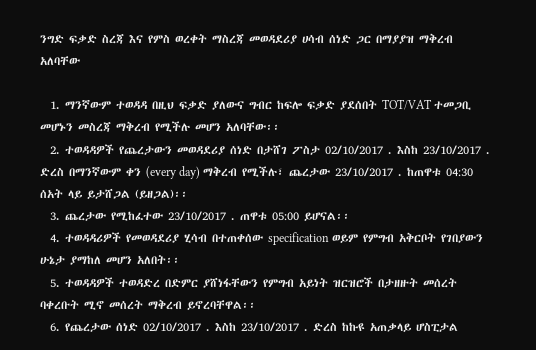ንግድ ፍቃድ ስረጃ እና የምስ ወረቀት ማስረጃ መወዳደሪያ ሀሳብ ሰነድ ጋር በማያያዝ ማቅረብ አለባቸው

  1. ማንኛውም ተወዳዳ በዚህ ፍቃድ ያለውና ግብር ከፍሎ ፍቃድ ያደሰበት TOT/VAT ተመጋቢ መሆኑን መስረጃ ማቅረብ የሚችሉ መሆን አለባቸው፡፡
  2. ተወዳዳዎች የጨረታውን መወዳደሪያ ሰነድ በታሸገ ፖስታ 02/10/2017 . እስከ 23/10/2017 . ድረስ በማንኛውም ቀን (every day) ማቅረብ የሚችሉ፣ ጨረታው 23/10/2017 . ከጠዋቱ 04:30 ሰአት ላይ ይታሸጋል (ይዘጋል)፡፡
  3. ጨረታው የሚከፈተው 23/10/2017 . ጠዋቱ 05:00 ይሆናል፡፡
  4. ተወዳዳሪዎች የመወዳደሪያ ሂሳብ በተጠቀሰው specification ወይም የምግብ አቅርቦት የገበያውን ሁኔታ ያማከለ መሆን አለበት፡፡
  5. ተወዳዳዎች ተወዳድረ በድምር ያሸነፋቸውን የምግብ አይነት ዝርዝሮች በታዘዙት መሰረት ባቀረቡት ሚኖ መሰረት ማቅረብ ይኖረባቸዋል፡፡
  6. የጨረታው ሰነድ 02/10/2017 . እስከ 23/10/2017 . ድረስ ከኩዩ አጠቃላይ ሆስፒታል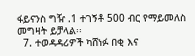ፋይናንስ ግዥ .1 ተገኝቶ 500 ብር የማይመለስ መግዛት ይቻላል፡፡
  7. ተወዳዳሪዎች ካሸነፉ በቂ እና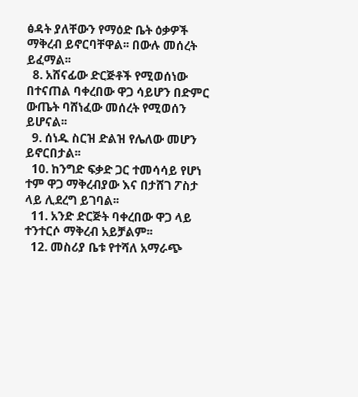ፅዳት ያለቸውን የማዕድ ቤት ዕቃዎች ማቅረብ ይኖርባቸዋል፡፡ በውሉ መሰረት ይፈማል፡፡
  8. አሸናፊው ድርጅቶች የሚወሰነው በተናጠል ባቀረበው ዋጋ ሳይሆን በድምር ውጤት ባሸነፈው መሰረት የሚወሰን ይሆናል፡፡
  9. ሰነዱ ስርዝ ድልዝ የሌለው መሆን ይኖርበታል፡፡
  10. ከንግድ ፍቃድ ጋር ተመሳሳይ የሆነ ተም ዋጋ ማቅረብያው እና በታሸገ ፖስታ ላይ ሊደረግ ይገባል፡፡
  11. አንድ ድርጅት ባቀረበው ዋጋ ላይ ተንተርሶ ማቅረብ አይቻልም፡፡
  12. መስሪያ ቤቱ የተሻለ አማራጭ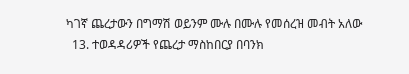ካገኛ ጨረታውን በግማሽ ወይንም ሙሉ በሙሉ የመሰረዝ መብት አለው
  13. ተወዳዳሪዎች የጨረታ ማስከበርያ በባንክ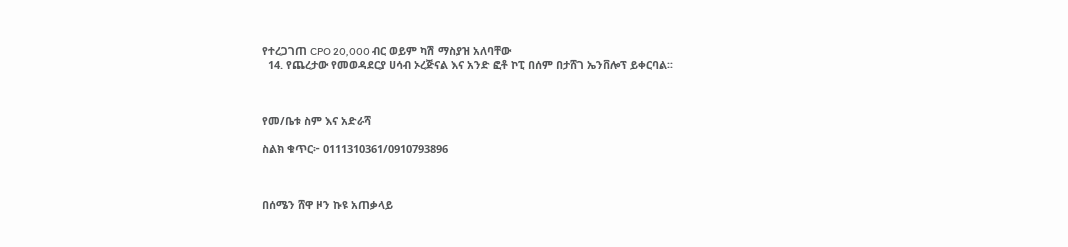የተረጋገጠ CPO 20,000 ብር ወይም ካሽ ማስያዝ አለባቸው
  14. የጨረታው የመወዳደርያ ሀሳብ ኦረጅናል እና አንድ ፎቶ ኮፒ በሰም በታሸገ ኤንቨሎፕ ይቀርባል፡፡



የመ/ቤቱ ስም እና አድራሻ

ስልክ ቁጥር፦ 0111310361/0910793896



በሰሜን ሸዋ ዞን ኩዩ አጠቃላይ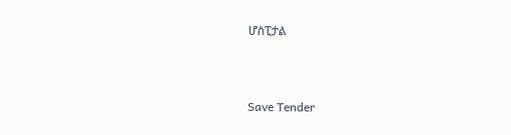ሆስፒታል



Save Tender